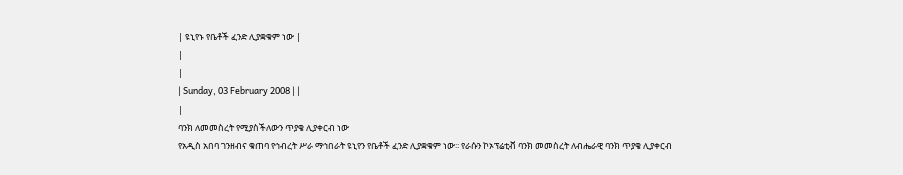| ዩኒየኑ የቤቶች ፈንድ ሊያቋቁም ነው |
|
|
| Sunday, 03 February 2008 | |
|
ባንክ ለመመስረት የሚያስችለውን ጥያቄ ሊያቀርብ ነው
የአዲስ አበባ ገንዘብና ቁጠባ የኅብረት ሥራ ማኅበራት ዩኒየን የቤቶች ፈንድ ሊያቋቁም ነው፡፡ የራሱን ኮኦፕሬቲቭ ባንክ መመስረት ለብሔራዊ ባንክ ጥያቄ ሊያቀርብ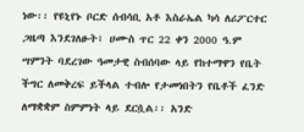ነው፡፡ የዩኒየኑ ቦርድ ሰብሳቢ አቶ እስራኤል ካሳ ለሪፖርተር ጋዜጣ እንደገለፁት፣ ሀሙስ ጥር 22 ቀን 2000 ዓ.ም ሣምንት ባደረገው ዓመታዊ ስብሰባው ላይ የከተማዋን የቤት ችግር ለመቅረፍ ይችላል ተብሎ የታመነበትን የቤቶች ፈንድ ለማቋቋም ስምምነት ላይ ደርሷል፡፡ አንድ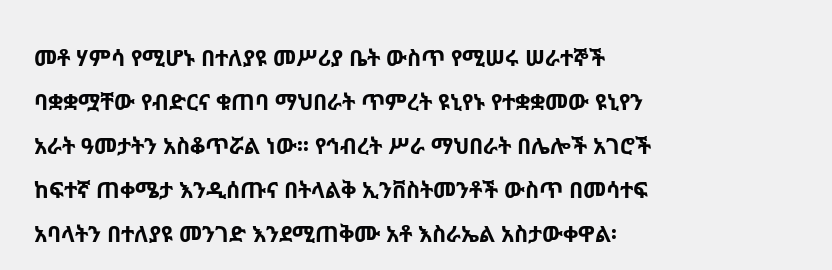መቶ ሃምሳ የሚሆኑ በተለያዩ መሥሪያ ቤት ውስጥ የሚሠሩ ሠራተኞች ባቋቋሟቸው የብድርና ቁጠባ ማህበራት ጥምረት ዩኒየኑ የተቋቋመው ዩኒየን አራት ዓመታትን አስቆጥሯል ነው፡፡ የኅብረት ሥራ ማህበራት በሌሎች አገሮች ከፍተኛ ጠቀሜታ እንዲሰጡና በትላልቅ ኢንቨስትመንቶች ውስጥ በመሳተፍ አባላትን በተለያዩ መንገድ እንደሚጠቅሙ አቶ እስራኤል አስታውቀዋል፡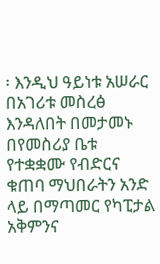፡ እንዲህ ዓይነቱ አሠራር በአገሪቱ መስረፅ እንዳለበት በመታመኑ በየመስሪያ ቤቱ የተቋቋሙ የብድርና ቁጠባ ማህበራትን አንድ ላይ በማጣመር የካፒታል አቅምንና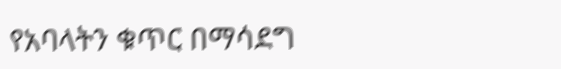የአባላትን ቁጥር በማሳደግ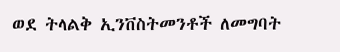ወደ ትላልቅ ኢንቨስትመንቶች ለመግባት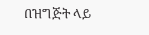በዝግጅት ላይ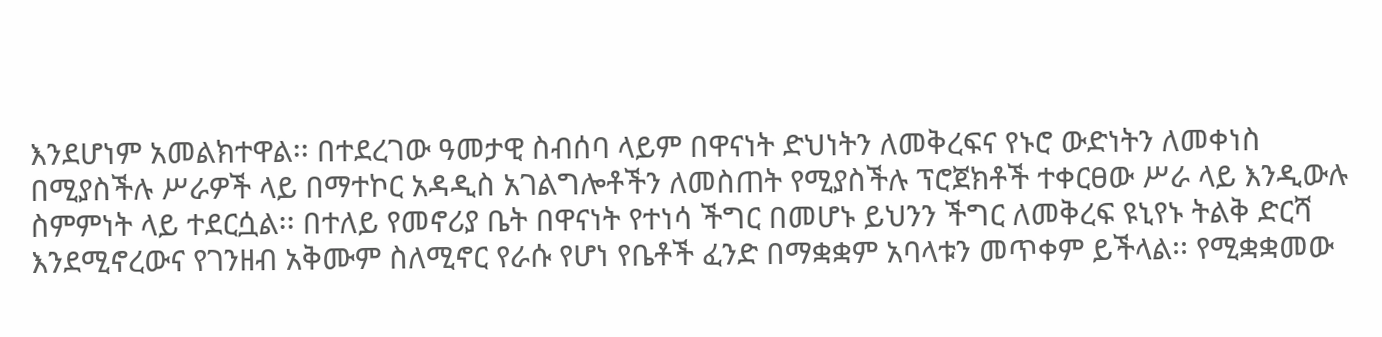እንደሆነም አመልክተዋል፡፡ በተደረገው ዓመታዊ ስብሰባ ላይም በዋናነት ድህነትን ለመቅረፍና የኑሮ ውድነትን ለመቀነስ በሚያስችሉ ሥራዎች ላይ በማተኮር አዳዲስ አገልግሎቶችን ለመስጠት የሚያስችሉ ፕሮጀክቶች ተቀርፀው ሥራ ላይ እንዲውሉ ስምምነት ላይ ተደርሷል፡፡ በተለይ የመኖሪያ ቤት በዋናነት የተነሳ ችግር በመሆኑ ይህንን ችግር ለመቅረፍ ዩኒየኑ ትልቅ ድርሻ እንደሚኖረውና የገንዘብ አቅሙም ስለሚኖር የራሱ የሆነ የቤቶች ፈንድ በማቋቋም አባላቱን መጥቀም ይችላል፡፡ የሚቋቋመው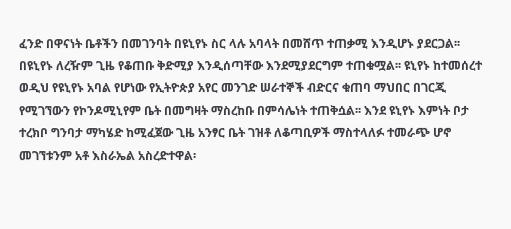ፈንድ በዋናነት ቤቶችን በመገንባት በዩኒየኑ ስር ላሉ አባላት በመሸጥ ተጠቃሚ እንዲሆኑ ያደርጋል፡፡ በዩኒየኑ ለረዥም ጊዜ የቆጠቡ ቅድሚያ እንዲሰጣቸው እንደሚያደርግም ተጠቁሟል፡፡ ዩኒየኑ ከተመሰረተ ወዲህ የዩኒየኑ አባል የሆነው የኢትዮጵያ አየር መንገድ ሠራተኞች ብድርና ቁጠባ ማህበር በገርጂ የሚገኘውን የኮንዶሚኒየም ቤት በመግዛት ማስረከቡ በምሳሌነት ተጠቅሷል፡፡ እንደ ዩኒየኑ እምነት ቦታ ተረክቦ ግንባታ ማካሄድ ከሚፈጀው ጊዜ አንፃር ቤት ገዝቶ ለቆጣቢዎች ማስተላለፉ ተመራጭ ሆኖ መገኘቱንም አቶ እስራኤል አስረድተዋል፡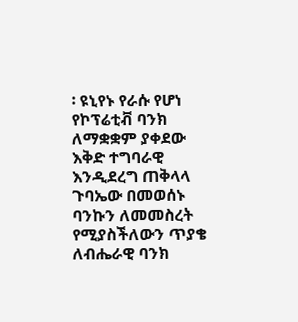፡ ዩኒየኑ የራሱ የሆነ የኮፕሬቲቭ ባንክ ለማቋቋም ያቀደው እቅድ ተግባራዊ እንዲደረግ ጠቅላላ ጉባኤው በመወሰኑ ባንኩን ለመመስረት የሚያስችለውን ጥያቄ ለብሔራዊ ባንክ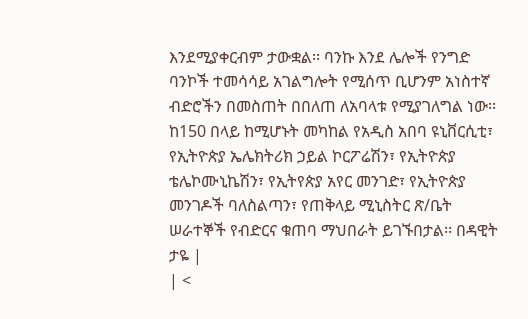እንደሚያቀርብም ታውቋል፡፡ ባንኩ እንደ ሌሎች የንግድ ባንኮች ተመሳሳይ አገልግሎት የሚሰጥ ቢሆንም አነስተኛ ብድሮችን በመስጠት በበለጠ ለአባላቱ የሚያገለግል ነው፡፡ ከ150 በላይ ከሚሆኑት መካከል የአዲስ አበባ ዩኒቨርሲቲ፣ የኢትዮጵያ ኤሌክትሪክ ኃይል ኮርፖሬሽን፣ የኢትዮጵያ ቴሌኮሙኒኬሽን፣ የኢትየጵያ አየር መንገድ፣ የኢትዮጵያ መንገዶች ባለስልጣን፣ የጠቅላይ ሚኒስትር ጽ/ቤት ሠራተኞች የብድርና ቁጠባ ማህበራት ይገኙበታል፡፡ በዳዊት ታዬ |
| <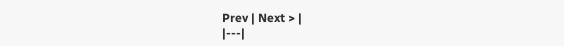Prev | Next > |
|---|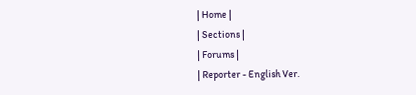| Home |
| Sections |
| Forums |
| Reporter - English Ver.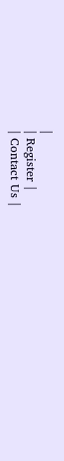|
| Register |
| Contact Us |